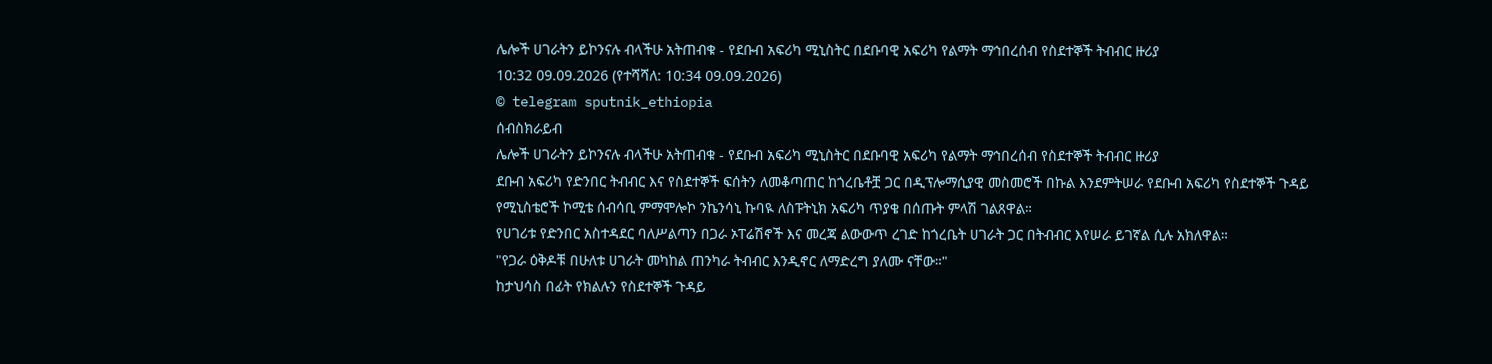ሌሎች ሀገራትን ይኮንናሉ ብላችሁ አትጠብቁ - የደቡብ አፍሪካ ሚኒስትር በደቡባዊ አፍሪካ የልማት ማኅበረሰብ የስደተኞች ትብብር ዙሪያ
10:32 09.09.2026 (የተሻሻለ: 10:34 09.09.2026)
© telegram sputnik_ethiopia
ሰብስክራይብ
ሌሎች ሀገራትን ይኮንናሉ ብላችሁ አትጠብቁ - የደቡብ አፍሪካ ሚኒስትር በደቡባዊ አፍሪካ የልማት ማኅበረሰብ የስደተኞች ትብብር ዙሪያ
ደቡብ አፍሪካ የድንበር ትብብር እና የስደተኞች ፍሰትን ለመቆጣጠር ከጎረቤቶቿ ጋር በዲፕሎማሲያዊ መስመሮች በኩል እንደምትሠራ የደቡብ አፍሪካ የስደተኞች ጉዳይ የሚኒስቴሮች ኮሚቴ ሰብሳቢ ምማሞሎኮ ንኬንሳኒ ኩባዪ ለስፑትኒክ አፍሪካ ጥያቄ በሰጡት ምላሽ ገልጸዋል።
የሀገሪቱ የድንበር አስተዳደር ባለሥልጣን በጋራ ኦፐሬሽኖች እና መረጃ ልውውጥ ረገድ ከጎረቤት ሀገራት ጋር በትብብር እየሠራ ይገኛል ሲሉ አክለዋል።
"የጋራ ዕቅዶቹ በሁለቱ ሀገራት መካከል ጠንካራ ትብብር እንዲኖር ለማድረግ ያለሙ ናቸው።"
ከታህሳስ በፊት የክልሉን የስደተኞች ጉዳይ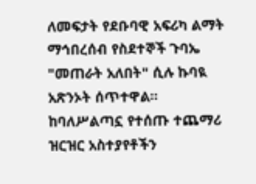ለመፍታት የደቡባዊ አፍሪካ ልማት ማኅበረሰብ የስደተኞች ጉባኤ "መጠራት አለበት" ሲሉ ኩባዪ አጽንኦት ሰጥተዋል።
ከባለሥልጣኗ የተሰጡ ተጨማሪ ዝርዝር አስተያየቶችን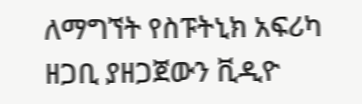ለማግኘት የስፑትኒክ አፍሪካ ዘጋቢ ያዘጋጀውን ቪዲዮ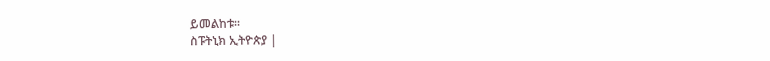ይመልከቱ።
ስፑትኒክ ኢትዮጵያ |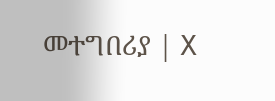መተግበሪያ | X